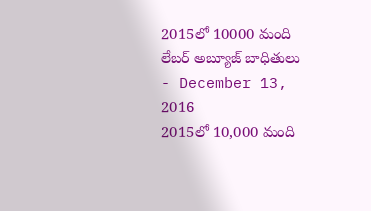2015లో 10000 మంది లేబర్ అబ్యూజ్ బాధితులు
- December 13, 2016
2015లో 10,000 మంది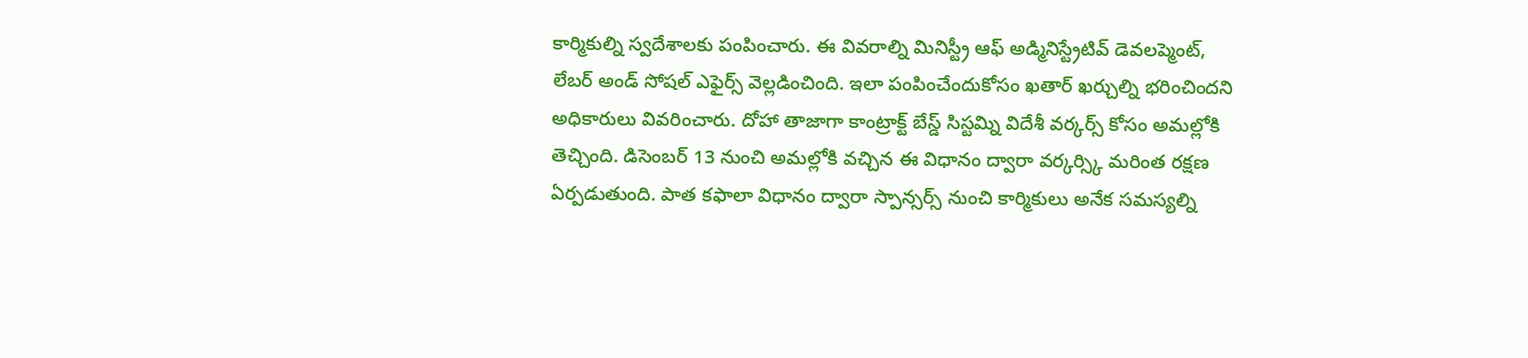కార్మికుల్ని స్వదేశాలకు పంపించారు. ఈ వివరాల్ని మినిస్ట్రీ ఆఫ్ అడ్మినిస్ట్రేటివ్ డెవలప్మెంట్, లేబర్ అండ్ సోషల్ ఎఫైర్స్ వెల్లడించింది. ఇలా పంపించేందుకోసం ఖతార్ ఖర్చుల్ని భరించిందని అధికారులు వివరించారు. దోహా తాజాగా కాంట్రాక్ట్ బేస్డ్ సిస్టమ్ని విదేశీ వర్కర్స్ కోసం అమల్లోకి తెచ్చింది. డిసెంబర్ 13 నుంచి అమల్లోకి వచ్చిన ఈ విధానం ద్వారా వర్కర్స్కి మరింత రక్షణ ఏర్పడుతుంది. పాత కఫాలా విధానం ద్వారా స్పాన్సర్స్ నుంచి కార్మికులు అనేక సమస్యల్ని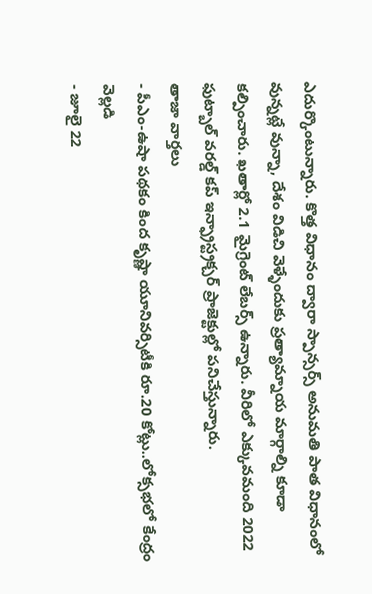ఎదుర్కొంటున్నారు. కొత్త విధానం ద్వారా స్పాన్సర్స్ అనుమతి పాత విధానంలో వున్నట్లే వున్నా, దేశం విడిచి వెళ్ళేందుకు ప్రత్యామ్నాయ మార్గాల్ని కూడా కల్పించారు. ఖతార్లో 2.1 మైగ్రెంట్ లేబర్స్ ఉన్నారు. వీరిలో ఎక్కువమంది 2022 ఫుట్బాల్ వరల్డ్ కప్ ఇన్ఫ్రాస్ట్రక్చర్ ప్రాజెక్టుల్లో పనిచేస్తున్నారు.
తాజా వార్తలు
- పీఎం-ఉషా పథకం కింద కృష్ణా యూనివర్సిటీకి రూ.20 కోట్లు..లోక్సభలో కేంద్రం వెల్లడి
- జూలై 22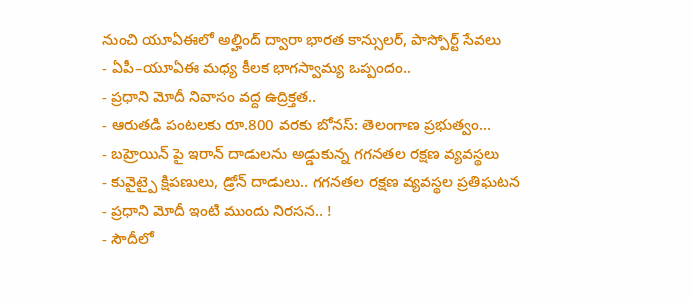నుంచి యూఏఈలో అల్హింద్ ద్వారా భారత కాన్సులర్, పాస్పోర్ట్ సేవలు
- ఏపీ–యూఏఈ మధ్య కీలక భాగస్వామ్య ఒప్పందం..
- ప్రధాని మోదీ నివాసం వద్ద ఉద్రిక్తత..
- ఆరుతడి పంటలకు రూ.800 వరకు బోనస్: తెలంగాణ ప్రభుత్వం...
- బహ్రెయిన్ పై ఇరాన్ దాడులను అడ్డుకున్న గగనతల రక్షణ వ్యవస్థలు
- కువైట్పై క్షిపణులు, డ్రోన్ దాడులు.. గగనతల రక్షణ వ్యవస్థల ప్రతిఘటన
- ప్రధాని మోదీ ఇంటి ముందు నిరసన.. !
- సౌదీలో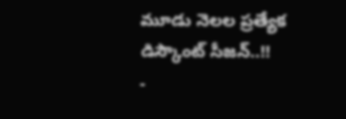మూడు నెలల ప్రత్యేక డిస్కౌంట్ సీజన్..!!
-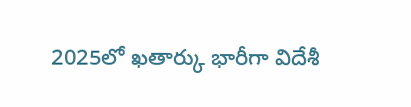2025లో ఖతార్కు భారీగా విదేశీ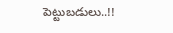పెట్టుబడులు..!!